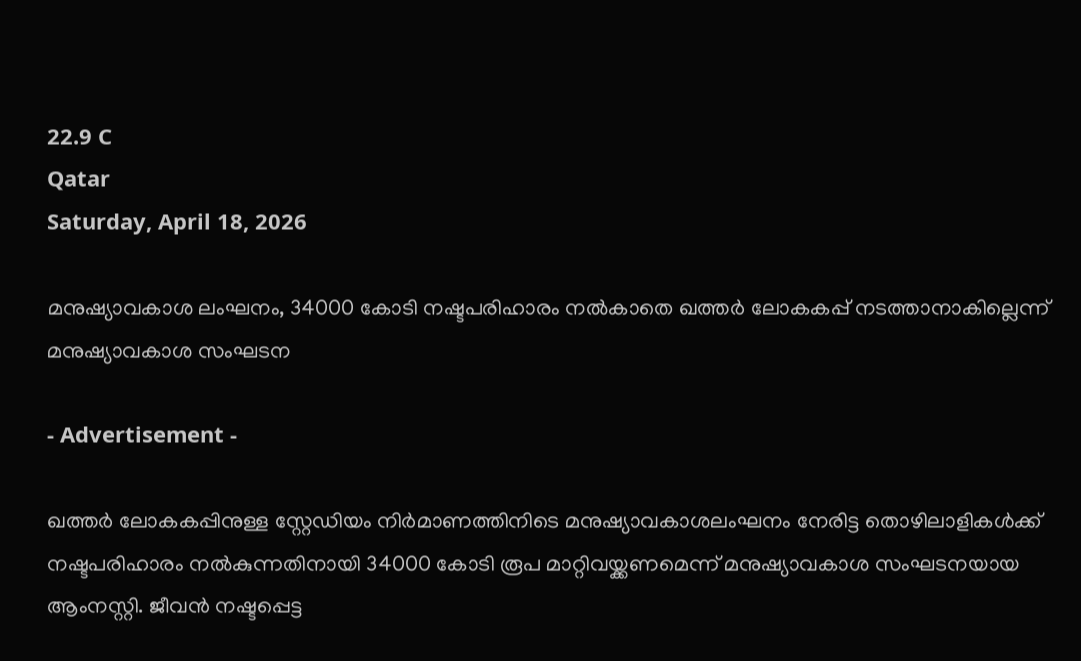22.9 C
Qatar
Saturday, April 18, 2026

മനുഷ്യാവകാശ ലംഘനം, 34000 കോടി നഷ്ടപരിഹാരം നൽകാതെ ഖത്തർ ലോകകപ്പ് നടത്താനാകില്ലെന്ന് മനുഷ്യാവകാശ സംഘടന

- Advertisement -

ഖത്തർ ലോകകപ്പിനുള്ള സ്റ്റേഡിയം നിർമാണത്തിനിടെ മനുഷ്യാവകാശലംഘനം നേരിട്ട തൊഴിലാളികൾക്ക് നഷ്ടപരിഹാരം നൽകുന്നതിനായി 34000 കോടി രൂപ മാറ്റിവയ്ക്കണമെന്ന് മനുഷ്യാവകാശ സംഘടനയായ ആംനസ്റ്റി. ജീവൻ നഷ്ടപ്പെട്ട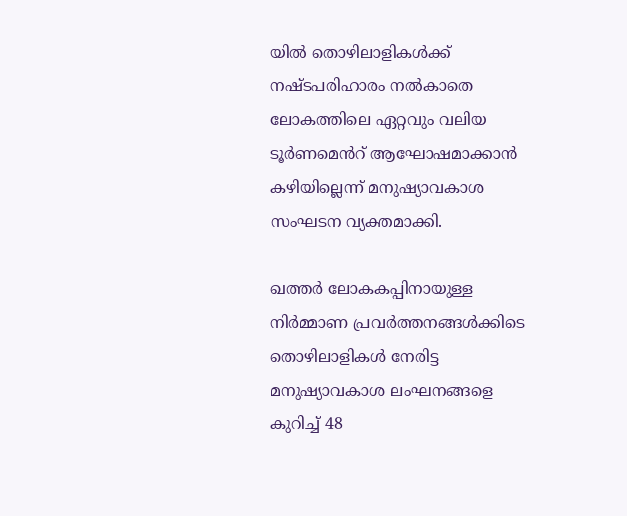യിൽ തൊഴിലാളികൾക്ക് നഷ്ടപരിഹാരം നൽകാതെ ലോകത്തിലെ ഏറ്റവും വലിയ ടൂർണമെൻറ് ആഘോഷമാക്കാൻ കഴിയില്ലെന്ന് മനുഷ്യാവകാശ സംഘടന വ്യക്തമാക്കി.

ഖത്തർ ലോകകപ്പിനായുള്ള നിർമ്മാണ പ്രവർത്തനങ്ങൾക്കിടെ തൊഴിലാളികൾ നേരിട്ട മനുഷ്യാവകാശ ലംഘനങ്ങളെ കുറിച്ച് 48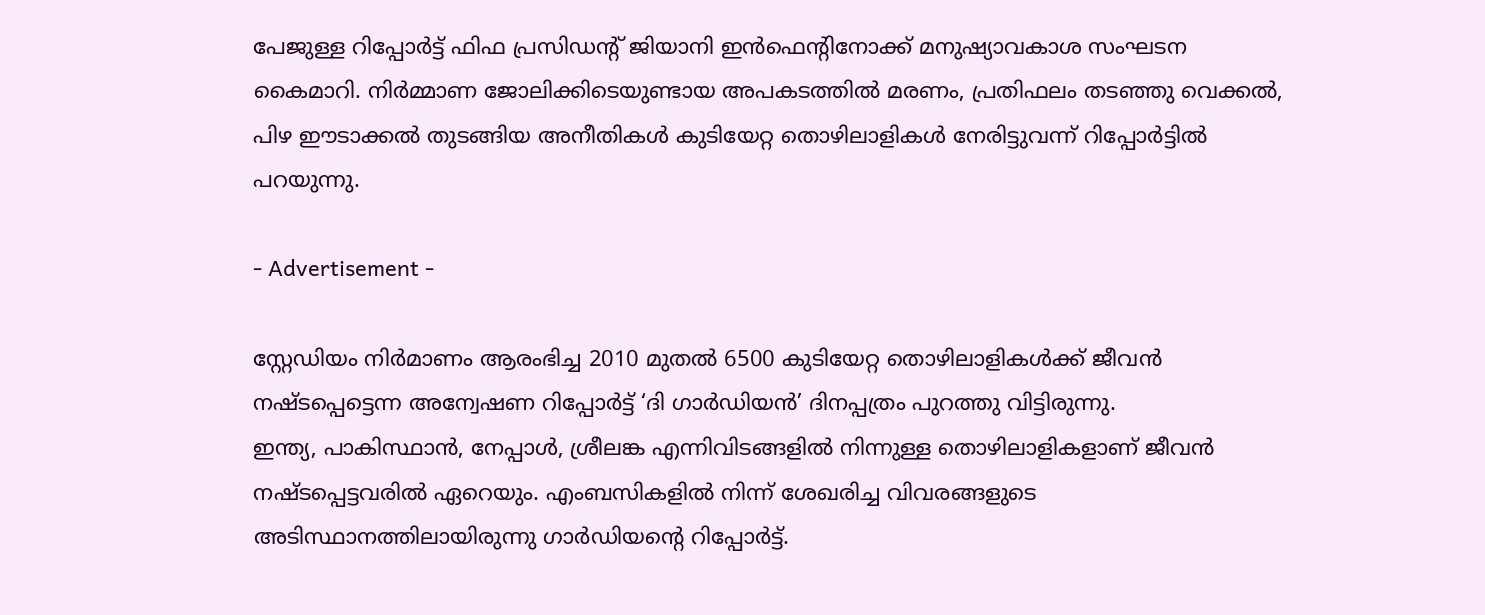പേജുള്ള റിപ്പോർട്ട് ഫിഫ പ്രസിഡന്റ് ജിയാനി ഇൻഫെന്റിനോക്ക് മനുഷ്യാവകാശ സംഘടന കൈമാറി. നിർമ്മാണ ജോലിക്കിടെയുണ്ടായ അപകടത്തിൽ മരണം, പ്രതിഫലം തടഞ്ഞു വെക്കൽ, പിഴ ഈടാക്കൽ തുടങ്ങിയ അനീതികൾ കുടിയേറ്റ തൊഴിലാളികൾ നേരിട്ടുവന്ന് റിപ്പോർട്ടിൽ പറയുന്നു.

- Advertisement -

സ്റ്റേഡിയം നിർമാണം ആരംഭിച്ച 2010 മുതൽ 6500 കുടിയേറ്റ തൊഴിലാളികൾക്ക് ജീവൻ നഷ്ടപ്പെട്ടെന്ന അന്വേഷണ റിപ്പോർട്ട്‌ ‘ദി ഗാർഡിയൻ’ ദിനപ്പത്രം പുറത്തു വിട്ടിരുന്നു.
ഇന്ത്യ, പാകിസ്ഥാൻ, നേപ്പാൾ, ശ്രീലങ്ക എന്നിവിടങ്ങളിൽ നിന്നുള്ള തൊഴിലാളികളാണ് ജീവൻ നഷ്ടപ്പെട്ടവരിൽ ഏറെയും. എംബസികളിൽ നിന്ന് ശേഖരിച്ച വിവരങ്ങളുടെ അടിസ്ഥാനത്തിലായിരുന്നു ഗാർഡിയന്റെ റിപ്പോർട്ട്.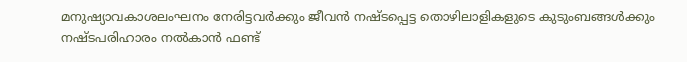മനുഷ്യാവകാശലംഘനം നേരിട്ടവർക്കും ജീവൻ നഷ്ടപ്പെട്ട തൊഴിലാളികളുടെ കുടുംബങ്ങൾക്കും നഷ്ടപരിഹാരം നൽകാൻ ഫണ്ട്‌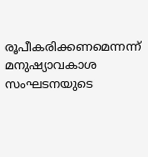രൂപീകരിക്കണമെന്നന്ന് മനുഷ്യാവകാശ സംഘടനയുടെ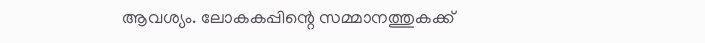ആവശ്യം. ലോകകപ്പിന്റെ സമ്മാനത്തുകക്ക്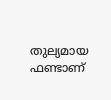തുല്യമായ ഫണ്ടാണ്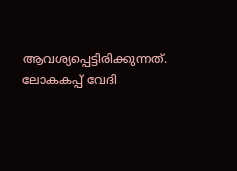ആവശ്യപ്പെട്ടിരിക്കുന്നത്. ലോകകപ്പ് വേദി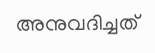അനുവദിച്ചത്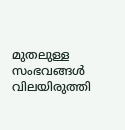മുതലുള്ള സംഭവങ്ങൾ വിലയിരുത്തി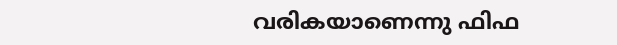വരികയാണെന്നു ഫിഫ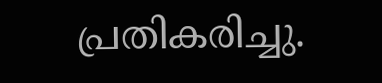പ്രതികരിച്ചു.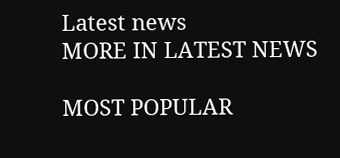Latest news
MORE IN LATEST NEWS

MOST POPULAR